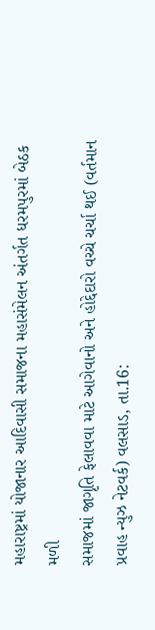મહારાષ્ટ્રમાં યોજાનાર આદિવાસી સમાજના મહાસંમેલન અંતર્ગત ધરમપુરમાં બેઠક મળી
સમાજમાં જાગૃતિ ફેલાવવા માટે આગેવાનો અને હોદ્દેદારો વચ્ચે ચર્ચા થઈ (વર્તમાન પ્રવાહ ન્યુઝ નેટવર્ક) વલસાડ, તા.16: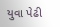યુવા પેઢી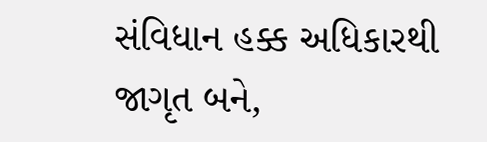સંવિધાન હક્ક અધિકારથી જાગૃત બને,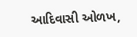આદિવાસી ઓળખ,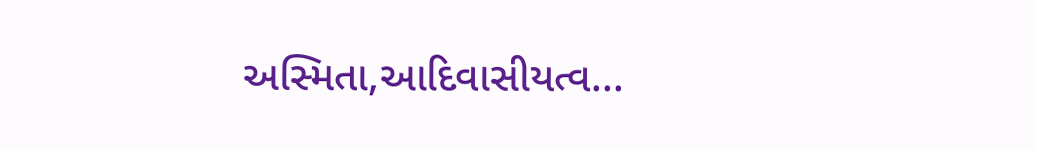અસ્મિતા,આદિવાસીયત્વ...